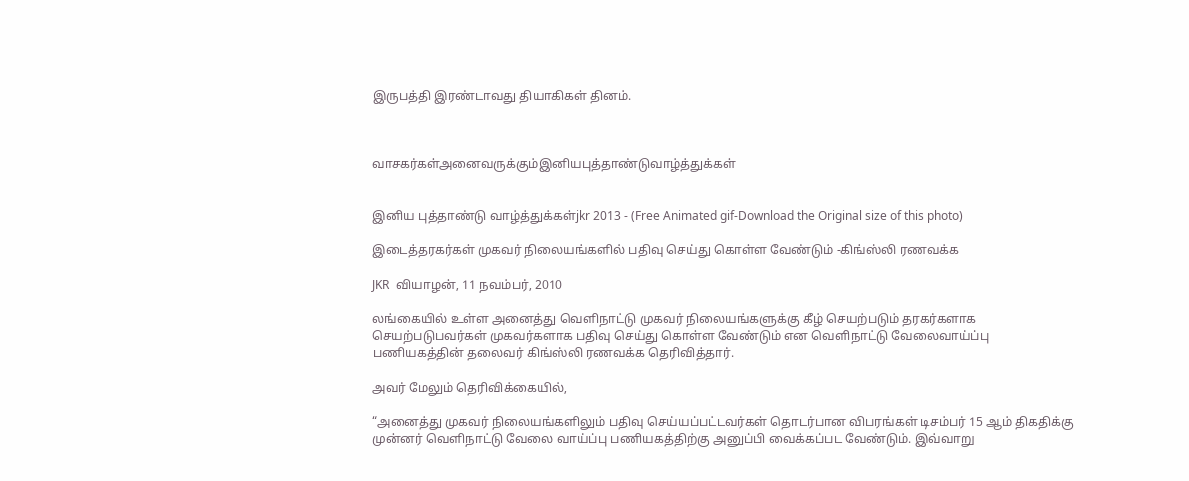இருபத்தி இரண்டாவது தியாகிகள் தினம்.



வாசகர்கள்அனைவருக்கும்இனியபுத்தாண்டுவாழ்த்துக்கள்


இனிய புத்தாண்டு வாழ்த்துக்கள்jkr 2013 - (Free Animated gif-Download the Original size of this photo)

இடைத்தரகர்கள் முகவர் நிலையங்களில் பதிவு செய்து கொள்ள வேண்டும் -கிங்ஸ்லி ரணவக்க

JKR  வியாழன், 11 நவம்பர், 2010

லங்கையில் உள்ள அனைத்து வெளிநாட்டு முகவர் நிலையங்களுக்கு கீழ் செயற்படும் தரகர்களாக செயற்படுபவர்கள் முகவர்களாக பதிவு செய்து கொள்ள வேண்டும் என வெளிநாட்டு வேலைவாய்ப்பு பணியகத்தின் தலைவர் கிங்ஸ்லி ரணவக்க தெரிவித்தார்.

அவர் மேலும் தெரிவிக்கையில்,

“அனைத்து முகவர் நிலையங்களிலும் பதிவு செய்யப்பட்டவர்கள் தொடர்பான விபரங்கள் டிசம்பர் 15 ஆம் திகதிக்கு முன்னர் வெளிநாட்டு வேலை வாய்ப்பு பணியகத்திற்கு அனுப்பி வைக்கப்பட வேண்டும். இவ்வாறு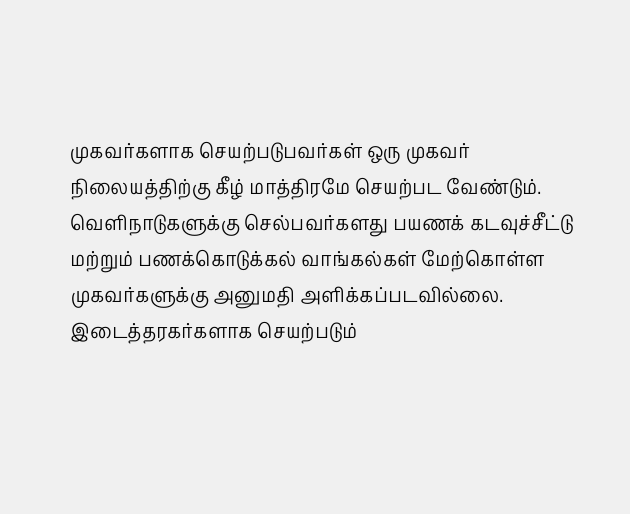முகவர்களாக செயற்படுபவர்கள் ஒரு முகவர் நிலையத்திற்கு கீழ் மாத்திரமே செயற்பட வேண்டும்.
வெளிநாடுகளுக்கு செல்பவர்களது பயணக் கடவுச்சீட்டு மற்றும் பணக்கொடுக்கல் வாங்கல்கள் மேற்கொள்ள முகவர்களுக்கு அனுமதி அளிக்கப்படவில்லை. இடைத்தரகர்களாக செயற்படும்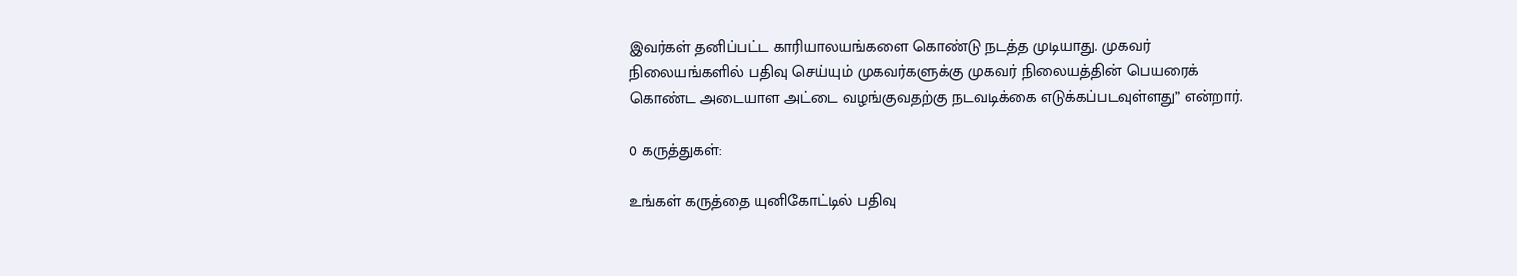இவர்கள் தனிப்பட்ட காரியாலயங்களை கொண்டு நடத்த முடியாது. முகவர் நிலையங்களில் பதிவு செய்யும் முகவர்களுக்கு முகவர் நிலையத்தின் பெயரைக் கொண்ட அடையாள அட்டை வழங்குவதற்கு நடவடிக்கை எடுக்கப்படவுள்ளது” என்றார்.

0 கருத்துகள்:

உங்கள் கருத்தை யுனிகோட்டில் பதிவு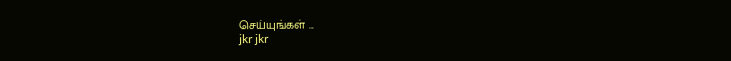செய்யுங்கள் ...
jkr jkr